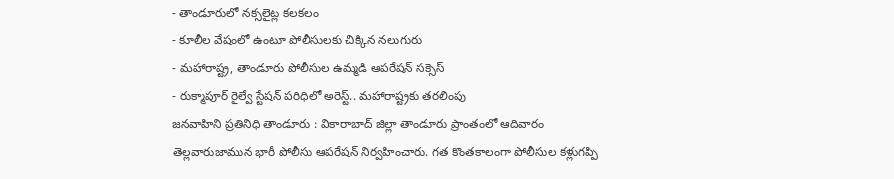- తాండూరులో నక్సలైట్ల కలకలం
- కూలీల వేషంలో ఉంటూ పోలీసులకు చిక్కిన నలుగురు
- మహారాష్ట్ర, తాండూరు పోలీసుల ఉమ్మడి ఆపరేషన్ సక్సెస్
- రుక్మాపూర్ రైల్వే స్టేషన్ పరిధిలో అరెస్ట్.. మహారాష్ట్రకు తరలింపు
జనవాహిని ప్రతినిధి తాండూరు : వికారాబాద్ జిల్లా తాండూరు ప్రాంతంలో ఆదివారం తెల్లవారుజామున భారీ పోలీసు ఆపరేషన్ నిర్వహించారు. గత కొంతకాలంగా పోలీసుల కళ్లుగప్పి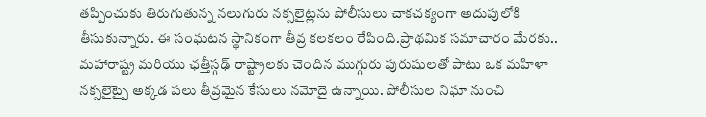తప్పించుకు తిరుగుతున్న నలుగురు నక్సలైట్లను పోలీసులు చాకచక్యంగా అదుపులోకి తీసుకున్నారు. ఈ సంఘటన స్థానికంగా తీవ్ర కలకలం రేపింది.ప్రాథమిక సమాచారం మేరకు.. మహారాష్ట్ర మరియు ఛత్తీస్గఢ్ రాష్ట్రాలకు చెందిన ముగ్గురు పురుషులతో పాటు ఒక మహిళా నక్సలైట్పై అక్కడ పలు తీవ్రమైన కేసులు నమోదై ఉన్నాయి. పోలీసుల నిఘా నుంచి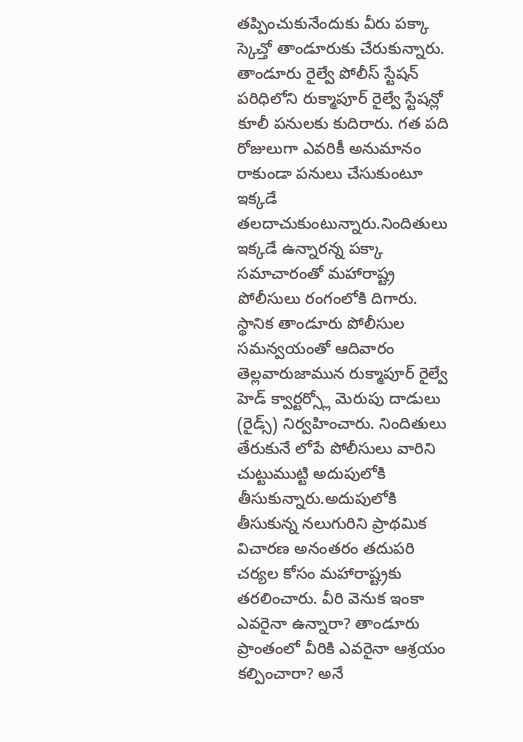తప్పించుకునేందుకు వీరు పక్కా స్కెచ్తో తాండూరుకు చేరుకున్నారు. తాండూరు రైల్వే పోలీస్ స్టేషన్ పరిధిలోని రుక్మాపూర్ రైల్వే స్టేషన్లో కూలీ పనులకు కుదిరారు. గత పది రోజులుగా ఎవరికీ అనుమానం రాకుండా పనులు చేసుకుంటూ ఇక్కడే తలదాచుకుంటున్నారు.నిందితులు ఇక్కడే ఉన్నారన్న పక్కా సమాచారంతో మహారాష్ట్ర పోలీసులు రంగంలోకి దిగారు. స్థానిక తాండూరు పోలీసుల సమన్వయంతో ఆదివారం తెల్లవారుజామున రుక్మాపూర్ రైల్వే హెడ్ క్వార్టర్స్లో మెరుపు దాడులు (రైడ్స్) నిర్వహించారు. నిందితులు తేరుకునే లోపే పోలీసులు వారిని చుట్టుముట్టి అదుపులోకి తీసుకున్నారు.అదుపులోకి తీసుకున్న నలుగురిని ప్రాథమిక విచారణ అనంతరం తదుపరి చర్యల కోసం మహారాష్ట్రకు తరలించారు. వీరి వెనుక ఇంకా ఎవరైనా ఉన్నారా? తాండూరు ప్రాంతంలో వీరికి ఎవరైనా ఆశ్రయం కల్పించారా? అనే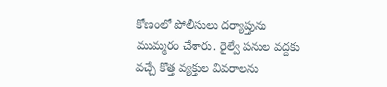కోణంలో పోలీసులు దర్యాప్తును ముమ్మరం చేశారు. రైల్వే పనుల వద్దకు వచ్చే కొత్త వ్యక్తుల వివరాలను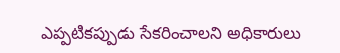ఎప్పటికప్పుడు సేకరించాలని అధికారులు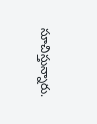సూచిస్తున్నారు.